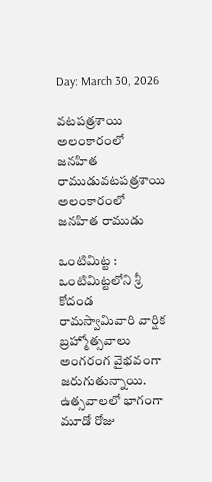Day: March 30, 2026

వటపత్రశాయి అలంకారంలో జనహిత రాముడువటపత్రశాయి అలంకారంలో జనహిత రాముడు

ఒంటిమిట్ట : ఒంటిమిట్టలోని శ్రీ కోదండ రామస్వామివారి వార్షిక బ్రహ్మోత్సవాలు అంగ‌రంగ వైభవంగా జ‌రుగుతున్నాయి. ఉత్స‌వాల‌లో భాగంగా మూడో రోజు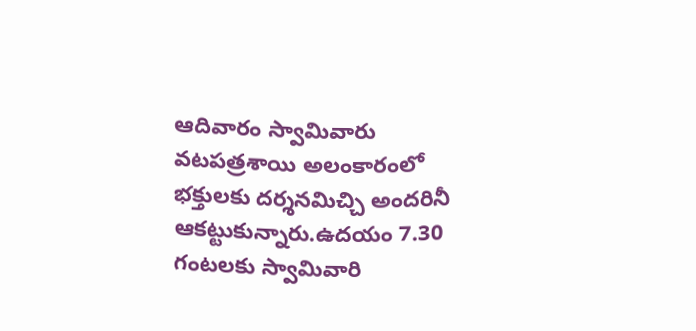ఆదివారం స్వామివారు వటపత్రశాయి అలంకారంలో భక్తులకు దర్శనమిచ్చి అందరినీ ఆకట్టుకున్నారు.ఉదయం 7.30 గంటలకు స్వామివారి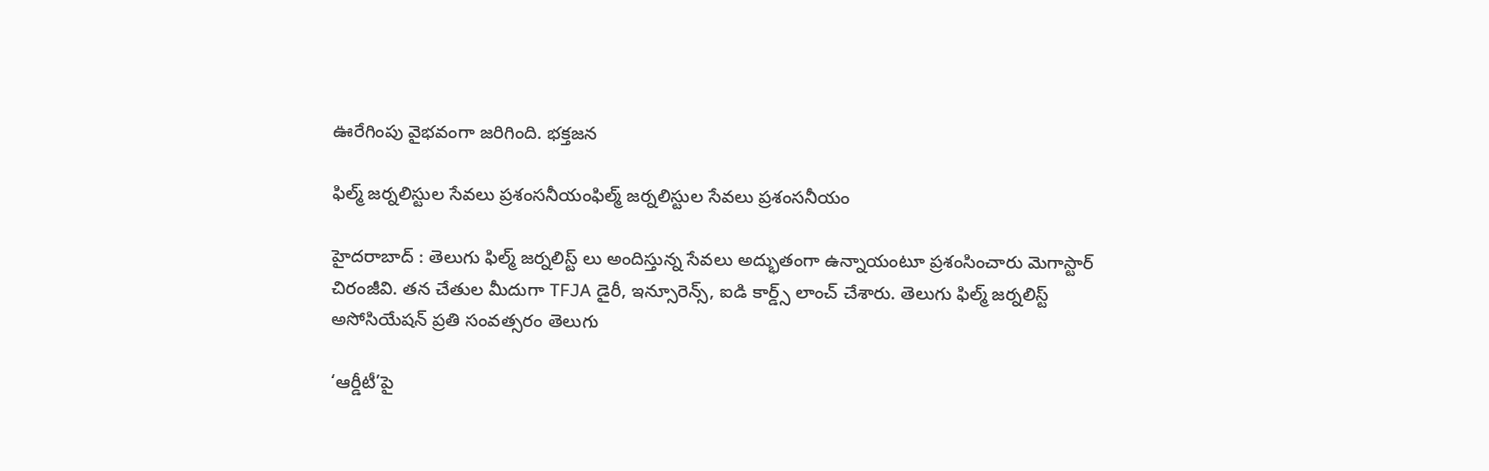ఊరేగింపు వైభవంగా జరిగింది. భక్తజన

ఫిల్మ్ జర్నలిస్టుల సేవ‌లు ప్ర‌శంస‌నీయంఫిల్మ్ జర్నలిస్టుల సేవ‌లు ప్ర‌శంస‌నీయం

హైద‌రాబాద్ : తెలుగు ఫిల్మ్ జర్నలిస్ట్ లు అందిస్తున్న సేవ‌లు అద్భుతంగా ఉన్నాయంటూ ప్ర‌శంసించారు మెగాస్టార్ చిరంజీవి. త‌న చేతుల మీదుగా TFJA డైరీ, ఇన్సూరెన్స్, ఐడి కార్డ్స్ లాంచ్ చేశారు. తెలుగు ఫిల్మ్ జర్నలిస్ట్ అసోసియేషన్ ప్రతి సంవత్సరం తెలుగు

‘ఆర్డీటీ’పై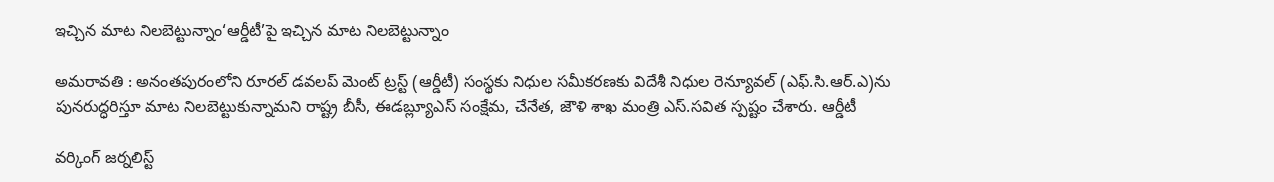ఇచ్చిన మాట నిలబెట్టున్నాం‘ఆర్డీటీ’పై ఇచ్చిన మాట నిలబెట్టున్నాం

అమరావతి : అనంతపురంలోని రూరల్ డవలప్ మెంట్ ట్రస్ట్ (ఆర్డీటీ) సంస్థకు నిధుల సమీకరణకు విదేశీ నిధుల రెన్యూవల్ (ఎఫ్.సి.ఆర్.ఎ)ను పునరుద్ధరిస్తూ మాట నిలబెట్టుకున్నామని రాష్ట్ర బీసీ, ఈడబ్ల్యూఎస్ సంక్షేమ, చేనేత, జౌళి శాఖ మంత్రి ఎస్.సవిత స్ప‌ష్టం చేశారు. ఆర్డీటీ

వర్కింగ్ జర్నలిస్ట్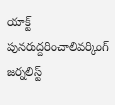యాక్ట్ పునరుద్దరించాలివర్కింగ్ జర్నలిస్ట్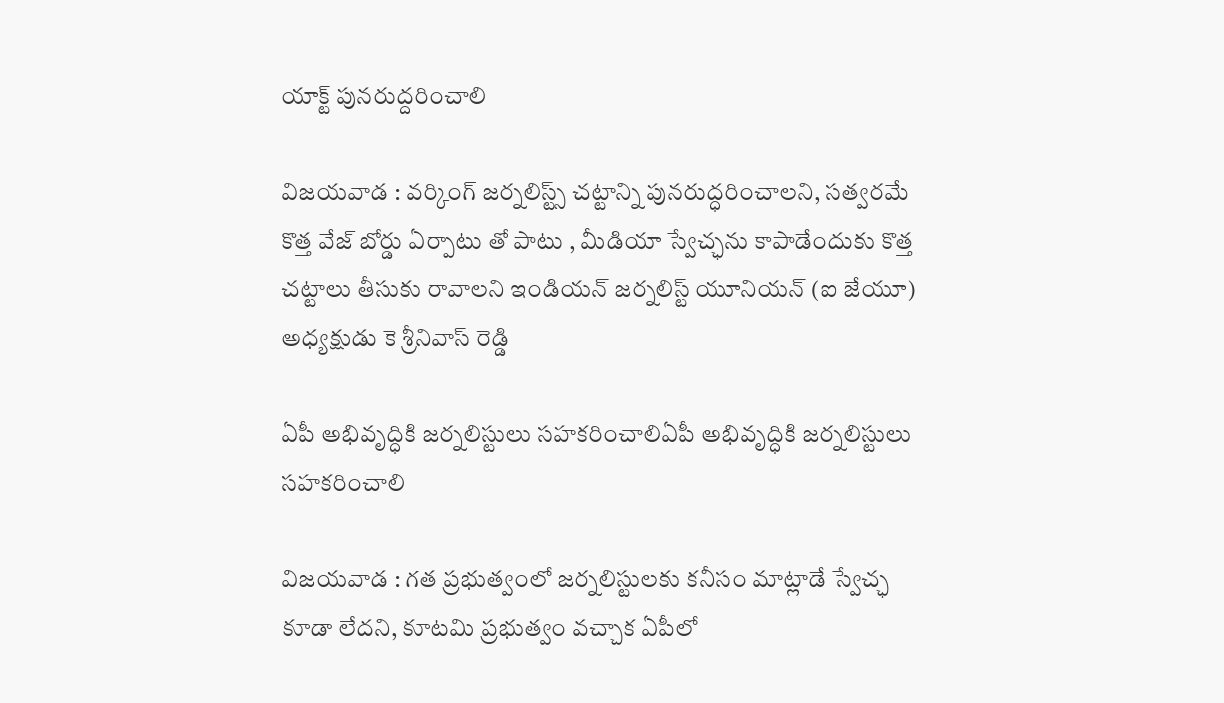యాక్ట్ పునరుద్దరించాలి

విజయవాడ : వర్కింగ్ జర్నలిస్ట్స్ చట్టాన్ని పునరుద్ధరించాలని, సత్వరమే కొత్త వేజ్ బోర్డు ఏర్పాటు తో పాటు , మీడియా స్వేచ్ఛ‌ను కాపాడేందుకు కొత్త చట్టాలు తీసుకు రావాలని ఇండియన్ జర్నలిస్ట్ యూనియన్ (ఐ జేయూ) అధ్యక్షుడు కె శ్రీనివాస్ రెడ్డి

ఏపీ అభివృద్ధికి జర్నలిస్టులు సహకరించాలిఏపీ అభివృద్ధికి జర్నలిస్టులు సహకరించాలి

విజయవాడ : గత ప్రభుత్వంలో జర్నలిస్టులకు కనీసం మాట్లాడే స్వేచ్ఛ కూడా లేదని, కూటమి ప్రభుత్వం వచ్చాక ఏపీలో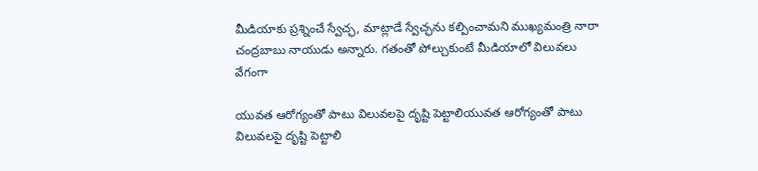మీడియాకు ప్రశ్నించే స్వేచ్ఛ, మాట్లాడే స్వేచ్ఛను కల్పించామని ముఖ్యమంత్రి నారా చంద్రబాబు నాయుడు అన్నారు. గతంతో పోల్చుకుంటే మీడియాలో విలువలు వేగంగా

యువ‌త ఆరోగ్యంతో పాటు విలువ‌ల‌పై దృష్టి పెట్టాలియువ‌త ఆరోగ్యంతో పాటు విలువ‌ల‌పై దృష్టి పెట్టాలి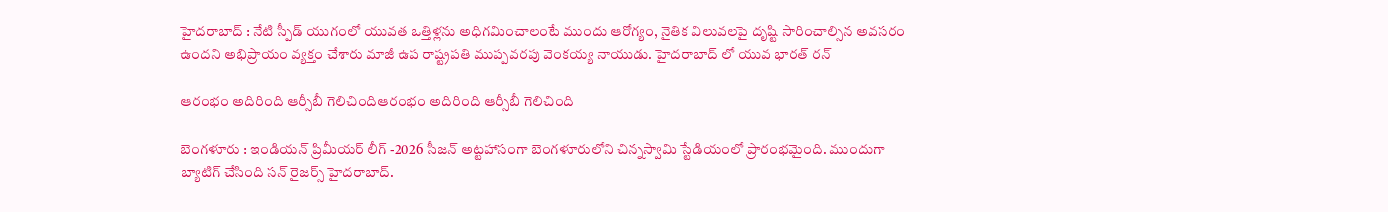హైద‌రాబాద్ : నేటి స్పీడ్ యుగంలో యువ‌త ఒత్తిళ్ల‌ను అధిగ‌మించాలంటే ముందు ఆరోగ్యం, నైతిక విలువ‌ల‌పై దృష్టి సారించాల్సిన అవ‌స‌రం ఉంద‌ని అభిప్రాయం వ్య‌క్తం చేశారు మాజీ ఉప రాష్ట్ర‌ప‌తి ముప్ప‌వ‌ర‌పు వెంక‌య్య నాయుడు. హైద‌రాబాద్ లో యువ భార‌త్ ర‌న్

ఆరంభం అదిరింది ఆర్సీబీ గెలిచిందిఆరంభం అదిరింది ఆర్సీబీ గెలిచింది

బెంగ‌ళూరు : ఇండియ‌న్ ప్రిమీయ‌ర్ లీగ్ -2026 సీజ‌న్ అట్ట‌హాసంగా బెంగ‌ళూరులోని చిన్న‌స్వామి స్టేడియంలో ప్రారంభ‌మైంది. ముందుగా బ్యాటిగ్ చేసింది స‌న్ రైజ‌ర్స్ హైద‌రాబాద్.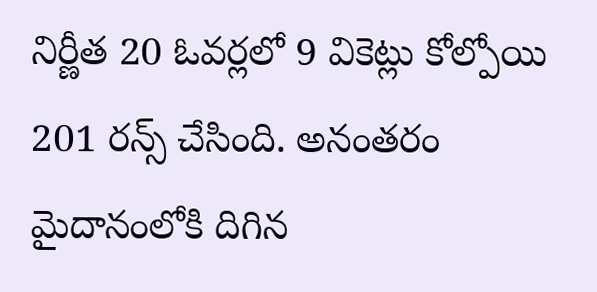నిర్ణీత 20 ఓవ‌ర్ల‌లో 9 వికెట్లు కోల్పోయి 201 ర‌న్స్ చేసింది. అనంత‌రం మైదానంలోకి దిగిన